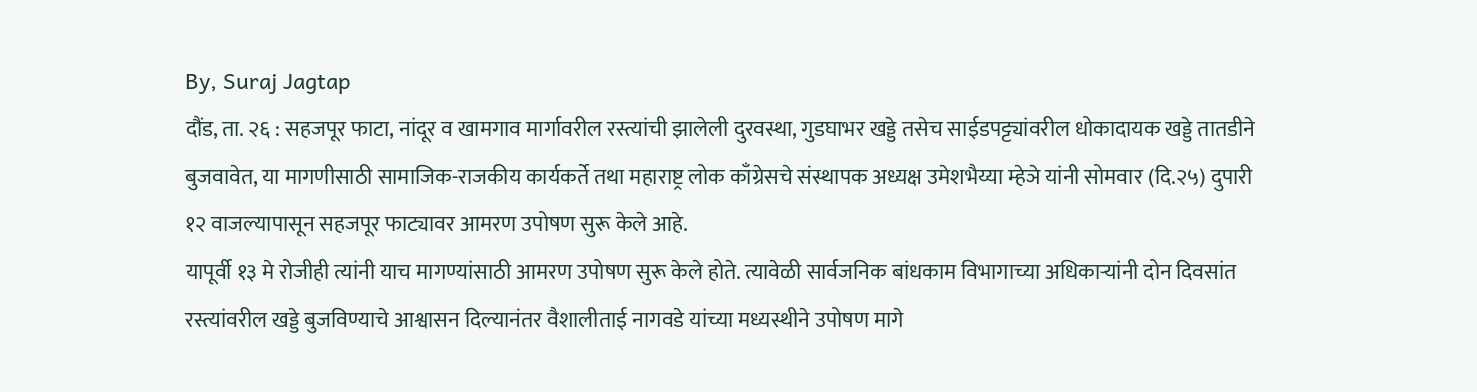By, Suraj Jagtap
दौंड, ता. २६ : सहजपूर फाटा, नांदूर व खामगाव मार्गावरील रस्त्यांची झालेली दुरवस्था, गुडघाभर खड्डे तसेच साईडपट्ट्यांवरील धोकादायक खड्डे तातडीने बुजवावेत, या मागणीसाठी सामाजिक-राजकीय कार्यकर्ते तथा महाराष्ट्र लोक काँग्रेसचे संस्थापक अध्यक्ष उमेशभैय्या म्हेञे यांनी सोमवार (दि.२५) दुपारी १२ वाजल्यापासून सहजपूर फाट्यावर आमरण उपोषण सुरू केले आहे.
यापूर्वी १३ मे रोजीही त्यांनी याच मागण्यांसाठी आमरण उपोषण सुरू केले होते. त्यावेळी सार्वजनिक बांधकाम विभागाच्या अधिकाऱ्यांनी दोन दिवसांत रस्त्यांवरील खड्डे बुजविण्याचे आश्वासन दिल्यानंतर वैशालीताई नागवडे यांच्या मध्यस्थीने उपोषण मागे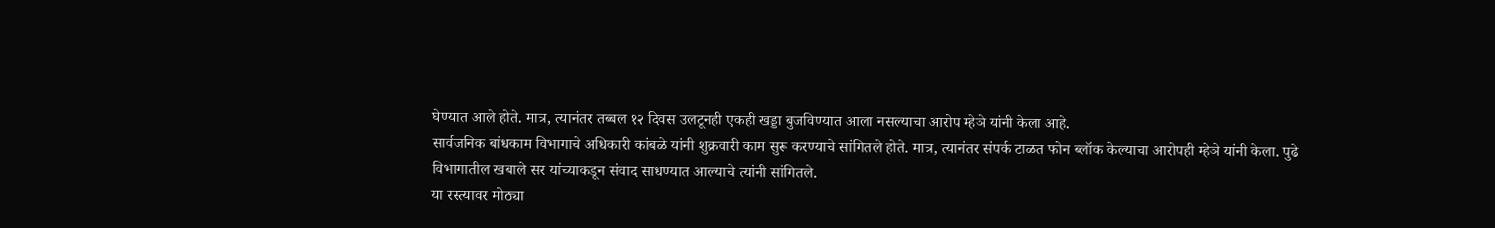घेण्यात आले होते. मात्र, त्यानंतर तब्बल १२ दिवस उलटूनही एकही खड्डा बुजविण्यात आला नसल्याचा आरोप म्हेञे यांनी केला आहे.
सार्वजनिक बांधकाम विभागाचे अधिकारी कांबळे यांनी शुक्रवारी काम सुरू करण्याचे सांगितले होते. मात्र, त्यानंतर संपर्क टाळत फोन ब्लॉक केल्याचा आरोपही म्हेञे यांनी केला. पुढे विभागातील खबाले सर यांच्याकडून संवाद साधण्यात आल्याचे त्यांनी सांगितले.
या रस्त्यावर मोठ्या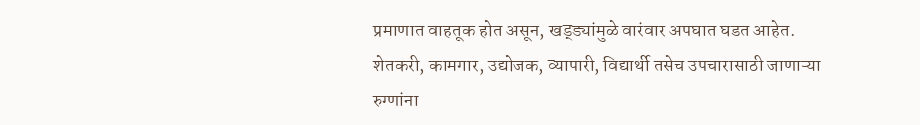प्रमाणात वाहतूक होत असून, खड्ड्यांमुळे वारंवार अपघात घडत आहेत. शेतकरी, कामगार, उद्योजक, व्यापारी, विद्यार्थी तसेच उपचारासाठी जाणाऱ्या रुग्णांना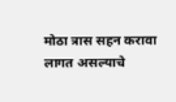मोठा त्रास सहन करावा लागत असल्याचे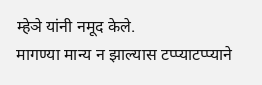म्हेञे यांनी नमूद केले.
मागण्या मान्य न झाल्यास टप्प्याटप्प्याने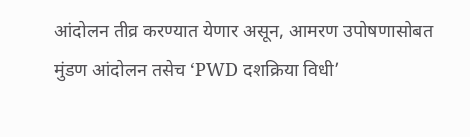आंदोलन तीव्र करण्यात येणार असून, आमरण उपोषणासोबत मुंडण आंदोलन तसेच ‘PWD दशक्रिया विधी’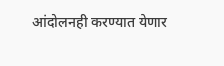आंदोलनही करण्यात येणार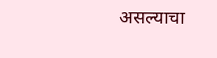असल्याचा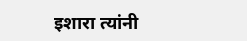इशारा त्यांनी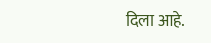दिला आहे.